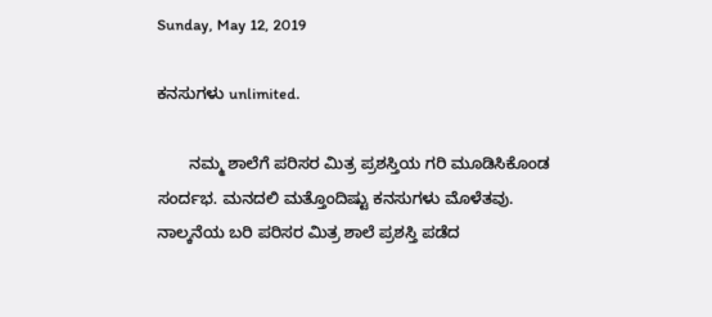Sunday, May 12, 2019

ಕನಸುಗಳು unlimited.

       ನಮ್ಮ ಶಾಲೆಗೆ ಪರಿಸರ ಮಿತ್ರ ಪ್ರಶಸ್ತಿಯ ಗರಿ ಮೂಡಿಸಿಕೊಂಡ ಸಂರ್ದಭ. ಮನದಲಿ ಮತ್ತೊಂದಿಷ್ಟು ಕನಸುಗಳು ಮೊಳೆತವು.
ನಾಲ್ಕನೆಯ ಬರಿ ಪರಿಸರ ಮಿತ್ರ ಶಾಲೆ ಪ್ರಶಸ್ತಿ ಪಡೆದ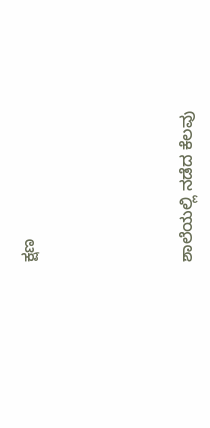ಕ್ಷಣ






ಶಾಲೆಯಲ್ಲಿ ನಡೆದ ಕೆಲವು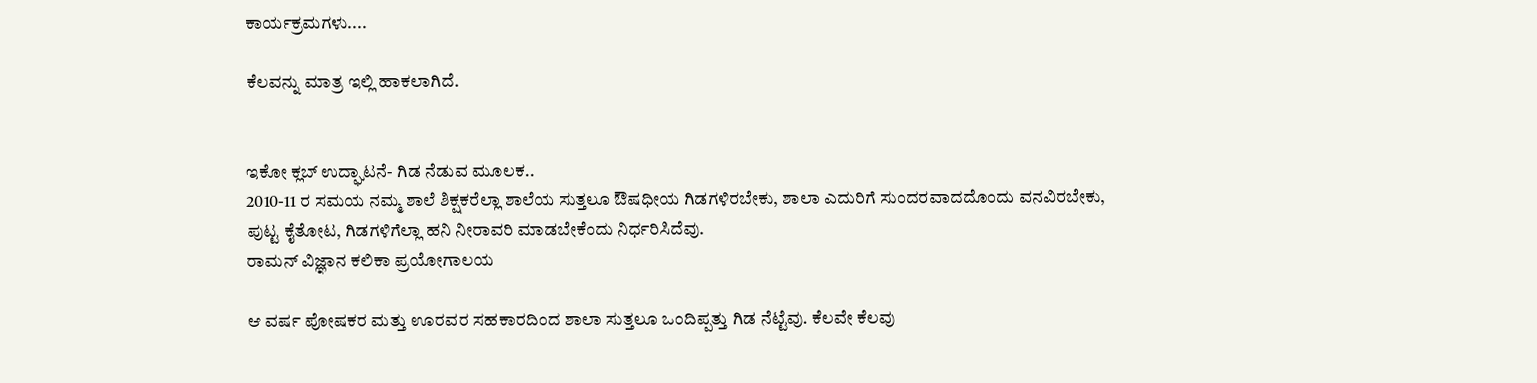ಕಾರ್ಯಕ್ರಮಗಳು....

ಕೆಲವನ್ನು ಮಾತ್ರ ಇಲ್ಲಿ ಹಾಕಲಾಗಿದೆ.


ಇಕೋ ಕ್ಲಬ್ ಉದ್ಘಾಟನೆ- ಗಿಡ ನೆಡುವ ಮೂಲಕ..
2010-11 ರ ಸಮಯ ನಮ್ಮ ಶಾಲೆ ಶಿಕ್ಷಕರೆಲ್ಲಾ ಶಾಲೆಯ ಸುತ್ತಲೂ ಔಷಧೀಯ ಗಿಡಗಳಿರಬೇಕು, ಶಾಲಾ ಎದುರಿಗೆ ಸುಂದರವಾದದೊಂದು ವನವಿರಬೇಕು, ಪುಟ್ಟ ಕೈತೋಟ, ಗಿಡಗಳಿಗೆಲ್ಲಾ ಹನಿ ನೀರಾವರಿ ಮಾಡಬೇಕೆಂದು ನಿರ್ಧರಿಸಿದೆವು.
ರಾಮನ್ ವಿಜ್ಞಾನ ಕಲಿಕಾ ಪ್ರಯೋಗಾಲಯ

ಆ ವರ್ಷ ಪೋಷಕರ ಮತ್ತು ಊರವರ ಸಹಕಾರದಿಂದ ಶಾಲಾ ಸುತ್ತಲೂ ಒಂದಿಪ್ಪತ್ತು ಗಿಡ ನೆಟ್ಟೆವು. ಕೆಲವೇ ಕೆಲವು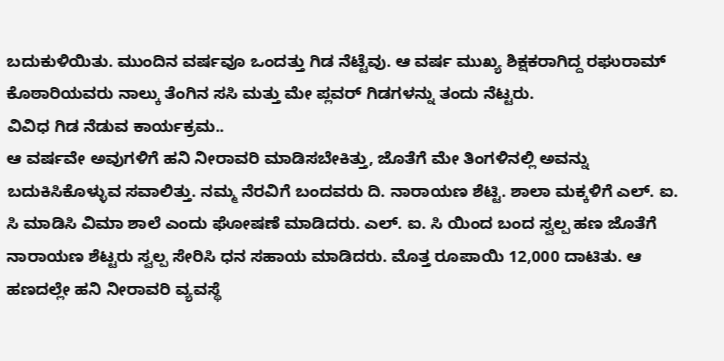ಬದುಕುಳಿಯಿತು. ಮುಂದಿನ ವರ್ಷವೂ ಒಂದತ್ತು ಗಿಡ ನೆಟ್ಟೆವು. ಆ ವರ್ಷ ಮುಖ್ಯ ಶಿಕ್ಷಕರಾಗಿದ್ದ ರಘುರಾಮ್ ಕೊಠಾರಿಯವರು ನಾಲ್ಕು ತೆಂಗಿನ ಸಸಿ ಮತ್ತು ಮೇ ಪ್ಲವರ್ ಗಿಡಗಳನ್ನು ತಂದು ನೆಟ್ಟರು.
ವಿವಿಧ ಗಿಡ ನೆಡುವ ಕಾರ್ಯಕ್ರಮ..
ಆ ವರ್ಷವೇ ಅವುಗಳಿಗೆ ಹನಿ ನೀರಾವರಿ ಮಾಡಿಸಬೇಕಿತ್ತು, ಜೊತೆಗೆ ಮೇ ತಿಂಗಳಿನಲ್ಲಿ ಅವನ್ನು ಬದುಕಿಸಿಕೊಳ್ಳುವ ಸವಾಲಿತ್ತು. ನಮ್ಮ ನೆರವಿಗೆ ಬಂದವರು ದಿ. ನಾರಾಯಣ ಶೆಟ್ಟಿ. ಶಾಲಾ ಮಕ್ಕಳಿಗೆ ಎಲ್. ಐ. ಸಿ ಮಾಡಿಸಿ ವಿಮಾ ಶಾಲೆ ಎಂದು ಘೋಷಣೆ ಮಾಡಿದರು. ಎಲ್. ಐ. ಸಿ ಯಿಂದ ಬಂದ ಸ್ವಲ್ಪ ಹಣ ಜೊತೆಗೆ ನಾರಾಯಣ ಶೆಟ್ಟರು ಸ್ವಲ್ಪ ಸೇರಿಸಿ ಧನ ಸಹಾಯ ಮಾಡಿದರು. ಮೊತ್ತ ರೂಪಾಯಿ 12,000 ದಾಟಿತು. ಆ ಹಣದಲ್ಲೇ ಹನಿ ನೀರಾವರಿ ವ್ಯವಸ್ಥೆ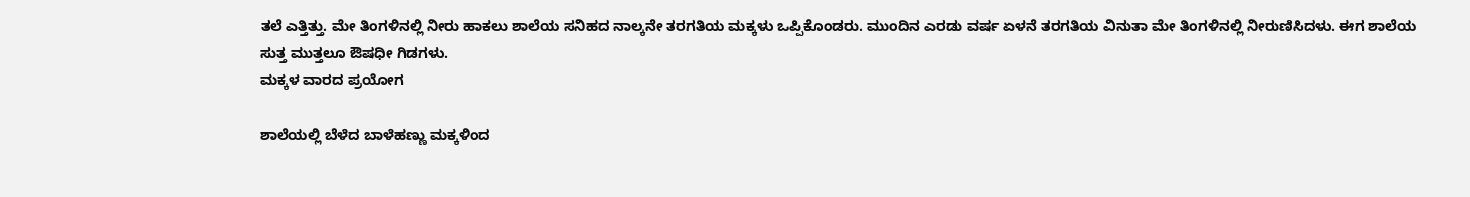ತಲೆ ಎತ್ತಿತ್ತು. ಮೇ ತಿಂಗಳಿನಲ್ಲಿ ನೀರು ಹಾಕಲು ಶಾಲೆಯ ಸನಿಹದ ನಾಲ್ಕನೇ ತರಗತಿಯ ಮಕ್ಕಳು ಒಪ್ಪಿಕೊಂಡರು. ಮುಂದಿನ ಎರಡು ವರ್ಷ ಏಳನೆ ತರಗತಿಯ ವಿನುತಾ ಮೇ ತಿಂಗಳಿನಲ್ಲಿ ನೀರುಣಿಸಿದಳು. ಈಗ ಶಾಲೆಯ ಸುತ್ತ ಮುತ್ತಲೂ ಔಷಧೀ ಗಿಡಗಳು.
ಮಕ್ಕಳ ವಾರದ ಪ್ರಯೋಗ

ಶಾಲೆಯಲ್ಲಿ ಬೆಳೆದ ಬಾಳೆಹಣ್ಣು ಮಕ್ಕಳಿಂದ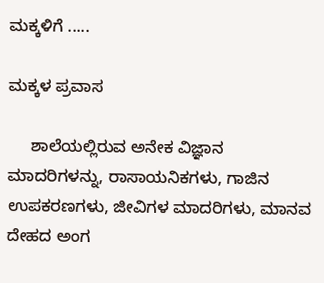ಮಕ್ಕಳಿಗೆ .....

ಮಕ್ಕಳ ಪ್ರವಾಸ

     ಶಾಲೆಯಲ್ಲಿರುವ ಅನೇಕ ವಿಜ್ಞಾನ ಮಾದರಿಗಳನ್ನು, ರಾಸಾಯನಿಕಗಳು, ಗಾಜಿನ ಉಪಕರಣಗಳು, ಜೀವಿಗಳ ಮಾದರಿಗಳು, ಮಾನವ ದೇಹದ ಅಂಗ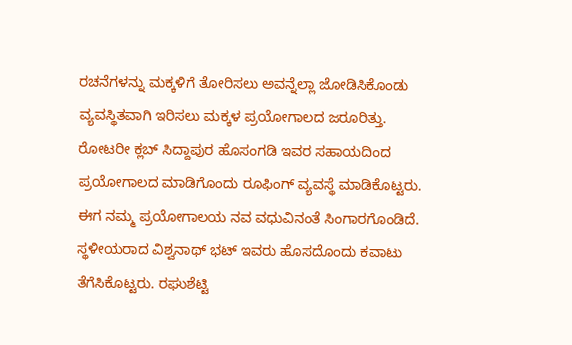ರಚನೆಗಳನ್ನು ಮಕ್ಕಳಿಗೆ ತೋರಿಸಲು ಅವನ್ನೆಲ್ಲಾ ಜೋಡಿಸಿಕೊಂಡು ವ್ಯವಸ್ಥಿತವಾಗಿ ಇರಿಸಲು ಮಕ್ಕಳ ಪ್ರಯೋಗಾಲದ ಜರೂರಿತ್ತು. ರೋಟರೀ ಕ್ಲಬ್ ಸಿದ್ದಾಪುರ ಹೊಸಂಗಡಿ ಇವರ ಸಹಾಯದಿಂದ ಪ್ರಯೋಗಾಲದ ಮಾಡಿಗೊಂದು ರೂಫಿಂಗ್ ವ್ಯವಸ್ಥೆ ಮಾಡಿಕೊಟ್ಟರು. ಈಗ ನಮ್ಮ ಪ್ರಯೋಗಾಲಯ ನವ ವಧುವಿನಂತೆ ಸಿಂಗಾರಗೊಂಡಿದೆ. ಸ್ಥಳೀಯರಾದ ವಿಶ್ವನಾಥ್ ಭಟ್ ಇವರು ಹೊಸದೊಂದು ಕವಾಟು ತೆಗೆಸಿಕೊಟ್ಟರು. ರಘುಶೆಟ್ಟಿ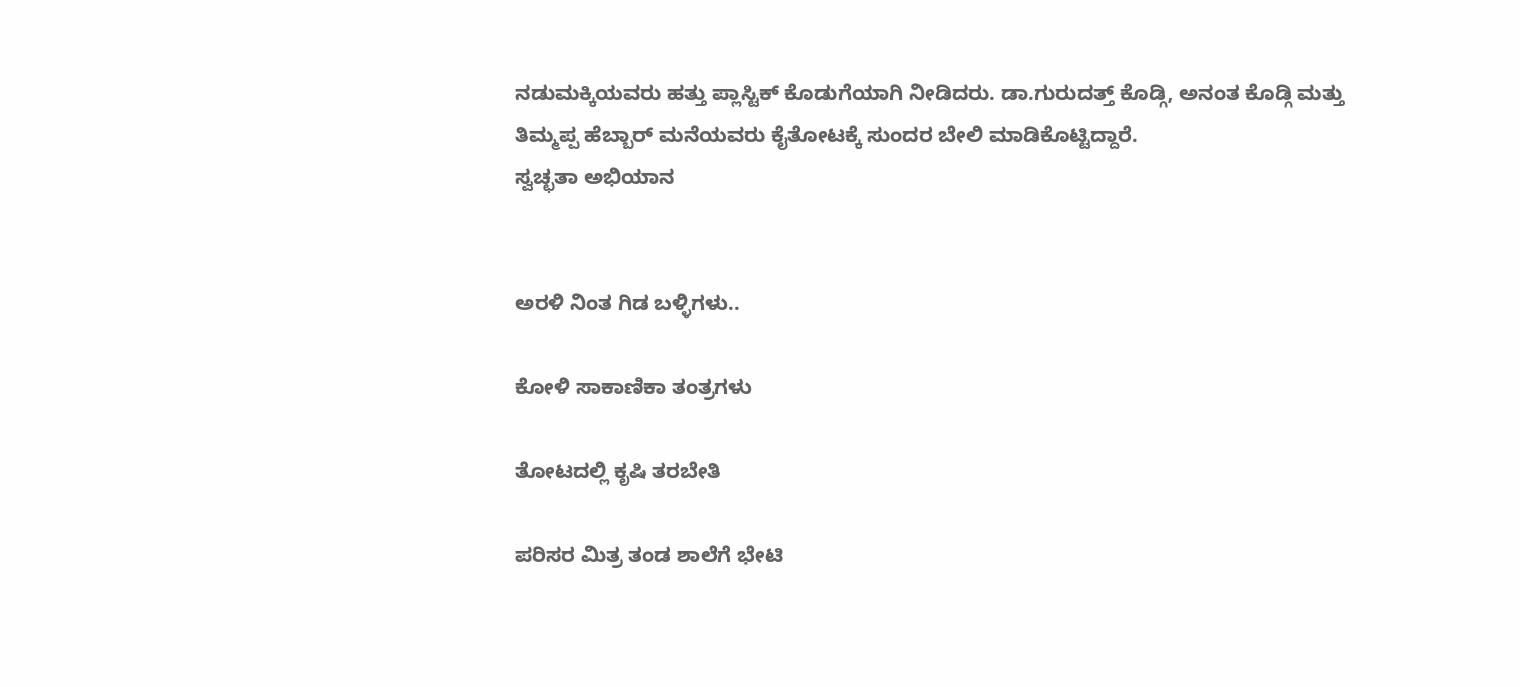ನಡುಮಕ್ಕಿಯವರು ಹತ್ತು ಪ್ಲಾಸ್ಟಿಕ್ ಕೊಡುಗೆಯಾಗಿ ನೀಡಿದರು. ಡಾ.ಗುರುದತ್ತ್ ಕೊಡ್ಗಿ, ಅನಂತ ಕೊಡ್ಗಿ ಮತ್ತು ತಿಮ್ಮಪ್ಪ ಹೆಬ್ಬಾರ್ ಮನೆಯವರು ಕೈತೋಟಕ್ಕೆ ಸುಂದರ ಬೇಲಿ ಮಾಡಿಕೊಟ್ಟಿದ್ದಾರೆ.
ಸ್ವಚ್ಛತಾ ಅಭಿಯಾನ


ಅರಳಿ ನಿಂತ ಗಿಡ ಬಳ್ಳಿಗಳು..

ಕೋಳಿ ಸಾಕಾಣಿಕಾ ತಂತ್ರಗಳು

ತೋಟದಲ್ಲಿ ಕೃಷಿ ತರಬೇತಿ

ಪರಿಸರ ಮಿತ್ರ ತಂಡ ಶಾಲೆಗೆ ಭೇಟಿ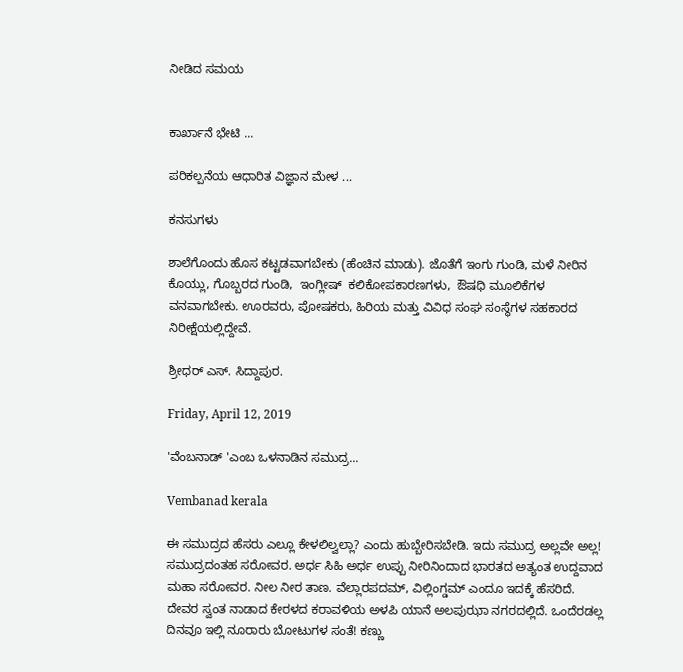ನೀಡಿದ ಸಮಯ


ಕಾರ್ಖಾನೆ ಭೇಟಿ ...

ಪರಿಕಲ್ಪನೆಯ ಆಧಾರಿತ ವಿಜ್ಞಾನ ಮೇಳ ...

ಕನಸುಗಳು

ಶಾಲೆಗೊಂದು ಹೊಸ ಕಟ್ಟಡವಾಗಬೇಕು (ಹೆಂಚಿನ ಮಾಡು). ಜೊತೆಗೆ ಇಂಗು ಗುಂಡಿ, ಮಳೆ ನೀರಿನ ಕೊಯ್ಲು, ಗೊಬ್ಬರದ ಗುಂಡಿ,  ಇಂಗ್ಲೀಷ್  ಕಲಿಕೋಪಕಾರಣಗಳು,  ಔಷಧಿ ಮೂಲಿಕೆಗಳ ವನವಾಗಬೇಕು. ಊರವರು, ಪೋಷಕರು, ಹಿರಿಯ ಮತ್ತು ವಿವಿಧ ಸಂಘ ಸಂಸ್ಥೆಗಳ ಸಹಕಾರದ ನಿರೀಕ್ಷೆಯಲ್ಲಿದ್ದೇವೆ.

ಶ್ರೀಧರ್ ಎಸ್. ಸಿದ್ದಾಪುರ.

Friday, April 12, 2019

'ವೆಂಬನಾಡ್ 'ಎಂಬ ಒಳನಾಡಿನ ಸಮುದ್ರ...

Vembanad kerala

ಈ ಸಮುದ್ರದ ಹೆಸರು ಎಲ್ಲೂ ಕೇಳಲಿಲ್ವಲ್ಲಾ? ಎಂದು ಹುಬ್ಬೇರಿಸಬೇಡಿ. ಇದು ಸಮುದ್ರ ಅಲ್ಲವೇ ಅಲ್ಲ! ಸಮುದ್ರದಂತಹ ಸರೋವರ. ಅರ್ಧ ಸಿಹಿ ಅರ್ಧ ಉಪ್ಪು ನೀರಿನಿಂದಾದ ಭಾರತದ ಅತ್ಯಂತ ಉದ್ದವಾದ ಮಹಾ ಸರೋವರ. ನೀಲ ನೀರ ತಾಣ. ವೆಲ್ಲಾರಪದಮ್, ವಿಲ್ಲಿಂಗ್ಡಮ್ ಎಂದೂ ಇದಕ್ಕೆ ಹೆಸರಿದೆ. ದೇವರ ಸ್ವಂತ ನಾಡಾದ ಕೇರಳದ ಕರಾವಳಿಯ ಅಳಪಿ ಯಾನೆ ಅಲಪುಝಾ ನಗರದಲ್ಲಿದೆ. ಒಂದೆರಡಲ್ಲ ದಿನವೂ ಇಲ್ಲಿ ನೂರಾರು ಬೋಟುಗಳ ಸಂತೆ! ಕಣ್ಣು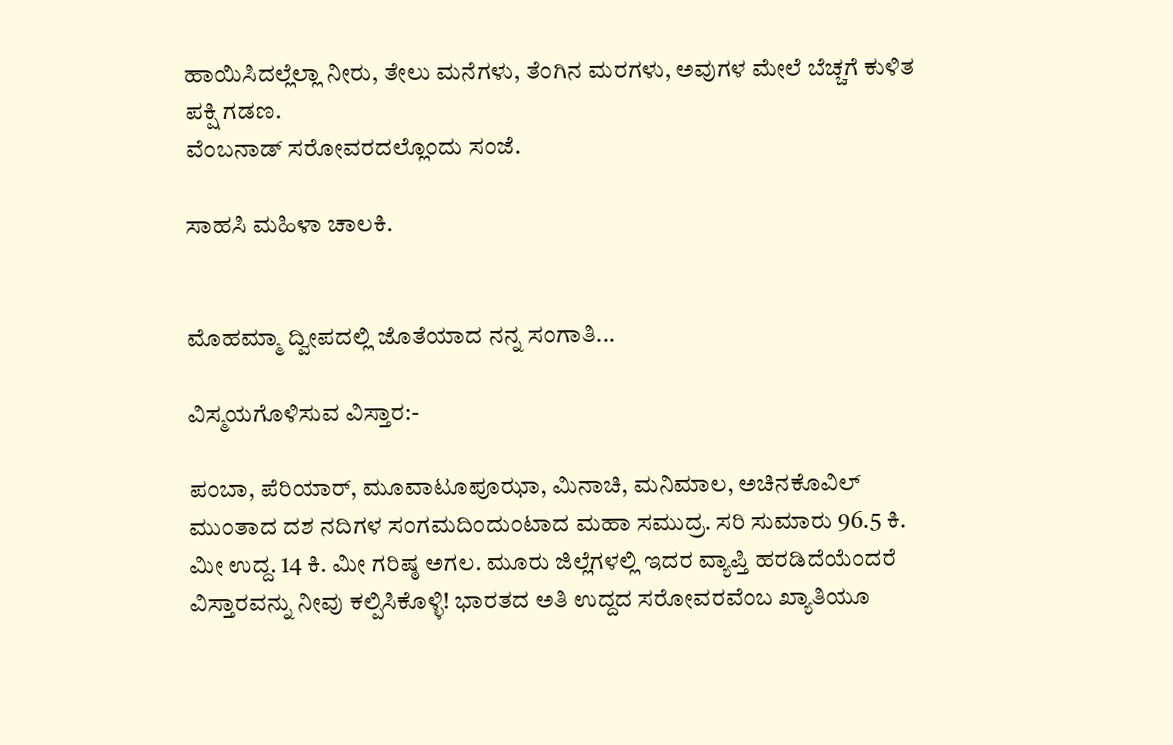ಹಾಯಿಸಿದಲ್ಲೆಲ್ಲಾ ನೀರು, ತೇಲು ಮನೆಗಳು, ತೆಂಗಿನ ಮರಗಳು, ಅವುಗಳ ಮೇಲೆ ಬೆಚ್ಚಗೆ ಕುಳಿತ ಪಕ್ಷಿ ಗಡಣ.
ವೆಂಬನಾಡ್ ಸರೋವರದಲ್ಲೊಂದು ಸಂಜೆ.

ಸಾಹಸಿ ಮಹಿಳಾ ಚಾಲಕಿ.


ಮೊಹಮ್ಮಾ ದ್ವೀಪದಲ್ಲಿ ಜೊತೆಯಾದ ನನ್ನ ಸಂಗಾತಿ...

ವಿಸ್ಮಯಗೊಳಿಸುವ ವಿಸ್ತಾರ:-

ಪಂಬಾ, ಪೆರಿಯಾರ್, ಮೂವಾಟೂಪೂಝಾ, ಮಿನಾಚಿ, ಮನಿಮಾಲ, ಅಚಿನಕೊವಿಲ್ ಮುಂತಾದ ದಶ ನದಿಗಳ ಸಂಗಮದಿಂದುಂಟಾದ ಮಹಾ ಸಮುದ್ರ. ಸರಿ ಸುಮಾರು 96.5 ಕಿ. ಮೀ ಉದ್ದ. 14 ಕಿ. ಮೀ ಗರಿಷ್ಠ ಅಗಲ. ಮೂರು ಜಿಲ್ಲೆಗಳಲ್ಲಿ ಇದರ ವ್ಯಾಪ್ತಿ ಹರಡಿದೆಯೆಂದರೆ ವಿಸ್ತಾರವನ್ನು ನೀವು ಕಲ್ಪಿಸಿಕೊಳ್ಳಿ! ಭಾರತದ ಅತಿ ಉದ್ದದ ಸರೋವರವೆಂಬ ಖ್ಯಾತಿಯೂ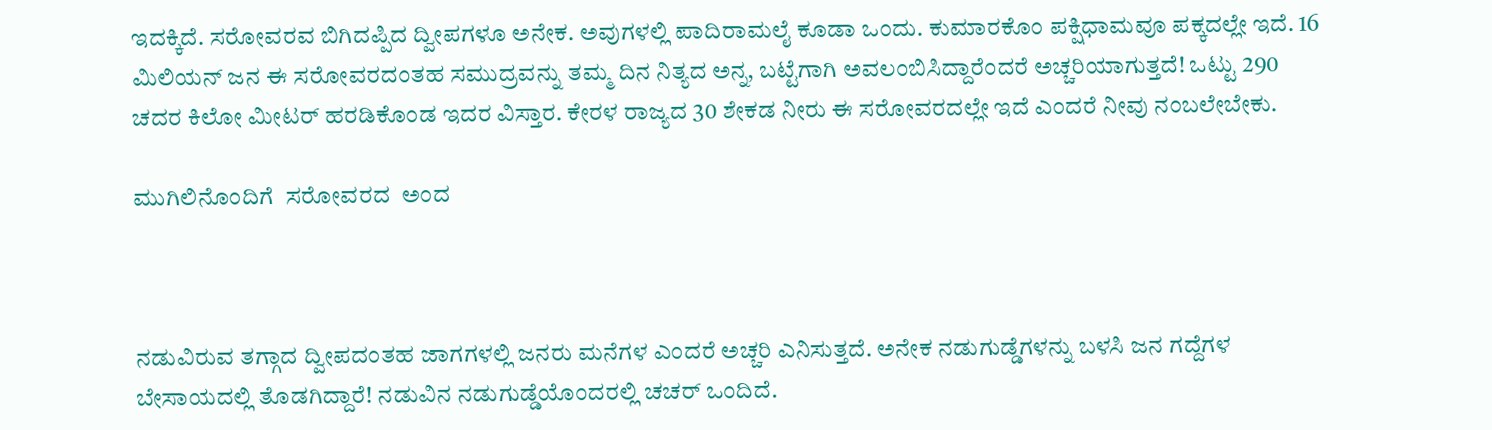ಇದಕ್ಕಿದೆ. ಸರೋವರವ ಬಿಗಿದಪ್ಪಿದ ದ್ವೀಪಗಳೂ ಅನೇಕ. ಅವುಗಳಲ್ಲಿ ಪಾದಿರಾಮಲೈ ಕೂಡಾ ಒಂದು. ಕುಮಾರಕೊಂ ಪಕ್ಷಿಧಾಮವೂ ಪಕ್ಕದಲ್ಲೇ ಇದೆ. 16 ಮಿಲಿಯನ್ ಜನ ಈ ಸರೋವರದಂತಹ ಸಮುದ್ರವನ್ನು ತಮ್ಮ ದಿನ ನಿತ್ಯದ ಅನ್ನ, ಬಟ್ಟೆಗಾಗಿ ಅವಲಂಬಿಸಿದ್ದಾರೆಂದರೆ ಅಚ್ಚರಿಯಾಗುತ್ತದೆ! ಒಟ್ಟು 290 ಚದರ ಕಿಲೋ ಮೀಟರ್ ಹರಡಿಕೊಂಡ ಇದರ ವಿಸ್ತಾರ. ಕೇರಳ ರಾಜ್ಯದ 30 ಶೇಕಡ ನೀರು ಈ ಸರೋವರದಲ್ಲೇ ಇದೆ ಎಂದರೆ ನೀವು ನಂಬಲೇಬೇಕು.

ಮುಗಿಲಿನೊಂದಿಗೆ  ಸರೋವರದ  ಅಂದ



ನಡುವಿರುವ ತಗ್ಗಾದ ದ್ವೀಪದಂತಹ ಜಾಗಗಳಲ್ಲಿ ಜನರು ಮನೆಗಳ ಎಂದರೆ ಅಚ್ಚರಿ ಎನಿಸುತ್ತದೆ. ಅನೇಕ ನಡುಗುಡ್ಡೆಗಳನ್ನು ಬಳಸಿ ಜನ ಗದ್ದೆಗಳ ಬೇಸಾಯದಲ್ಲಿ ತೊಡಗಿದ್ದಾರೆ! ನಡುವಿನ ನಡುಗುಡ್ಡೆಯೊಂದರಲ್ಲಿ ಚಚರ್ ಒಂದಿದೆ.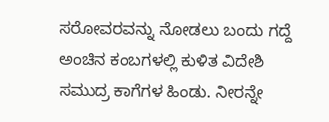ಸರೋವರವನ್ನು ನೋಡಲು ಬಂದು ಗದ್ದೆ ಅಂಚಿನ ಕಂಬಗಳಲ್ಲಿ ಕುಳಿತ ವಿದೇಶಿ ಸಮುದ್ರ ಕಾಗೆಗಳ ಹಿಂಡು. ನೀರನ್ನೇ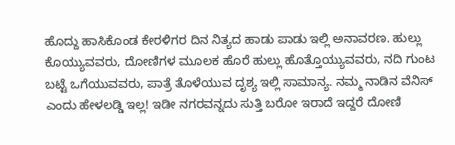ಹೊದ್ದು ಹಾಸಿಕೊಂಡ ಕೇರಳಿಗರ ದಿನ ನಿತ್ಯದ ಹಾಡು ಪಾಡು ಇಲ್ಲಿ ಅನಾವರಣ. ಹುಲ್ಲು ಕೊಯ್ಯುವವರು, ದೋಣಿಗಳ ಮೂಲಕ ಹೊರೆ ಹುಲ್ಲು ಹೊತ್ತೊಯ್ಯುವವರು, ನದಿ ಗುಂಟ ಬಟ್ಟೆ ಒಗೆಯುವವರು, ಪಾತ್ರೆ ತೊಳೆಯುವ ದೃಶ್ಯ ಇಲ್ಲಿ ಸಾಮಾನ್ಯ. ನಮ್ಮ ನಾಡಿನ ವೆನಿಸ್ ಎಂದು ಹೇಳಲಡ್ಡಿ ಇಲ್ಲ! ಇಡೀ ನಗರವನ್ನದು ಸುತ್ತಿ ಬರೋ ಇರಾದೆ ಇದ್ದರೆ ದೋಣಿ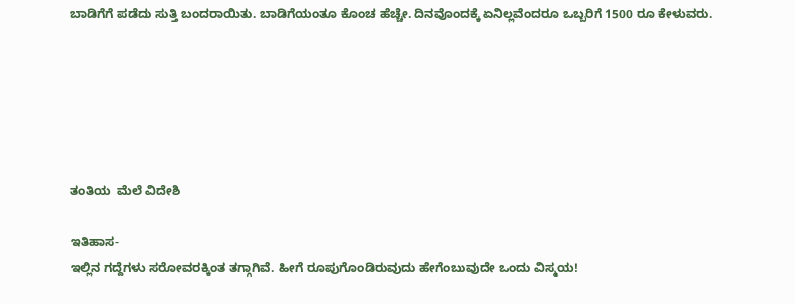ಬಾಡಿಗೆಗೆ ಪಡೆದು ಸುತ್ತಿ ಬಂದರಾಯಿತು. ಬಾಡಿಗೆಯಂತೂ ಕೊಂಚ ಹೆಚ್ಚೇ. ದಿನವೊಂದಕ್ಕೆ ಏನಿಲ್ಲವೆಂದರೂ ಒಬ್ಬರಿಗೆ 1500 ರೂ ಕೇಳುವರು.






ತಂತಿಯ  ಮೆಲೆ ವಿದೇಶಿ

ಇತಿಹಾಸ-
ಇಲ್ಲಿನ ಗದ್ದೆಗಳು ಸರೋವರಕ್ಕಿಂತ ತಗ್ಗಾಗಿವೆ. ಹೀಗೆ ರೂಪುಗೊಂಡಿರುವುದು ಹೇಗೆಂಬುವುದೇ ಒಂದು ವಿಸ್ಮಯ!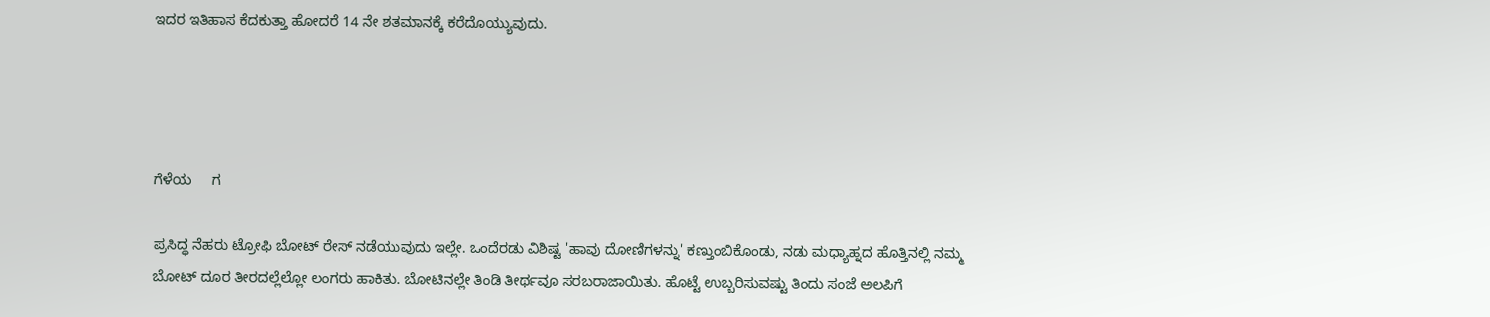ಇದರ ಇತಿಹಾಸ ಕೆದಕುತ್ತಾ ಹೋದರೆ 14 ನೇ ಶತಮಾನಕ್ಕೆ ಕರೆದೊಯ್ಯುವುದು.




ಗೆಳೆಯ     ಗ

ಪ್ರಸಿದ್ಧ ನೆಹರು ಟ್ರೋಫಿ ಬೋಟ್ ರೇಸ್ ನಡೆಯುವುದು ಇಲ್ಲೇ. ಒಂದೆರಡು ವಿಶಿಷ್ಟ 'ಹಾವು ದೋಣಿಗಳನ್ನು' ಕಣ್ತುಂಬಿಕೊಂಡು, ನಡು ಮಧ್ಯಾಹ್ನದ ಹೊತ್ತಿನಲ್ಲಿ ನಮ್ಮ ಬೋಟ್ ದೂರ ತೀರದಲ್ಲೆಲ್ಲೋ ಲಂಗರು ಹಾಕಿತು. ಬೋಟಿನಲ್ಲೇ ತಿಂಡಿ ತೀರ್ಥವೂ ಸರಬರಾಜಾಯಿತು. ಹೊಟ್ಟೆ ಉಬ್ಬರಿಸುವಷ್ಟು ತಿಂದು ಸಂಜೆ ಅಲಪಿಗೆ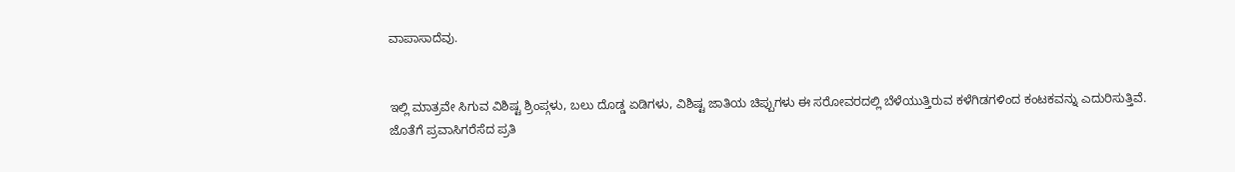ವಾಪಾಸಾದೆವು.


ಇಲ್ಲಿ ಮಾತ್ರವೇ ಸಿಗುವ ವಿಶಿಷ್ಟ ಶ್ರಿಂಪ್ಗಳು, ಬಲು ದೊಡ್ಡ ಏಡಿಗಳು, ವಿಶಿಷ್ಟ ಜಾತಿಯ ಚಿಪ್ಪುಗಳು ಈ ಸರೋವರದಲ್ಲಿ ಬೆಳೆಯುತ್ತಿರುವ ಕಳೆಗಿಡಗಳಿಂದ ಕಂಟಕವನ್ನು ಎದುರಿಸುತ್ತಿವೆ. ಜೊತೆಗೆ ಪ್ರವಾಸಿಗರೆಸೆದ ಪ್ರತಿ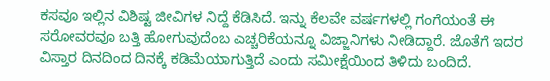ಕಸವೂ ಇಲ್ಲಿನ ವಿಶಿಷ್ಟ ಜೀವಿಗಳ ನಿದ್ದೆ ಕೆಡಿಸಿದೆ. ಇನ್ನು ಕೆಲವೇ ವರ್ಷಗಳಲ್ಲಿ ಗಂಗೆಯಂತೆ ಈ ಸರೋವರವೂ ಬತ್ತಿ ಹೋಗುವುದೆಂಬ ಎಚ್ಚರಿಕೆಯನ್ನೂ ವಿಜ್ಜಾನಿಗಳು ನೀಡಿದ್ದಾರೆ. ಜೊತೆಗೆ ಇದರ ವಿಸ್ತಾರ ದಿನದಿಂದ ದಿನಕ್ಕೆ ಕಡಿಮೆಯಾಗುತ್ತಿದೆ ಎಂದು ಸಮೀಕ್ಷೆಯಿಂದ ತಿಳಿದು ಬಂದಿದೆ.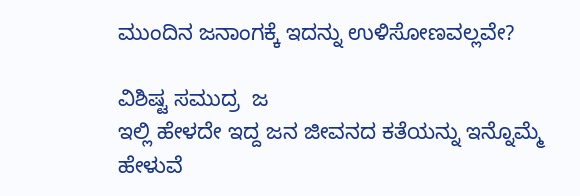ಮುಂದಿನ ಜನಾಂಗಕ್ಕೆ ಇದನ್ನು ಉಳಿಸೋಣವಲ್ಲವೇ?

ವಿಶಿಷ್ಟ ಸಮುದ್ರ  ಜ
ಇಲ್ಲಿ ಹೇಳದೇ ಇದ್ದ ಜನ ಜೀವನದ ಕತೆಯನ್ನು ಇನ್ನೊಮ್ಮೆ ಹೇಳುವೆ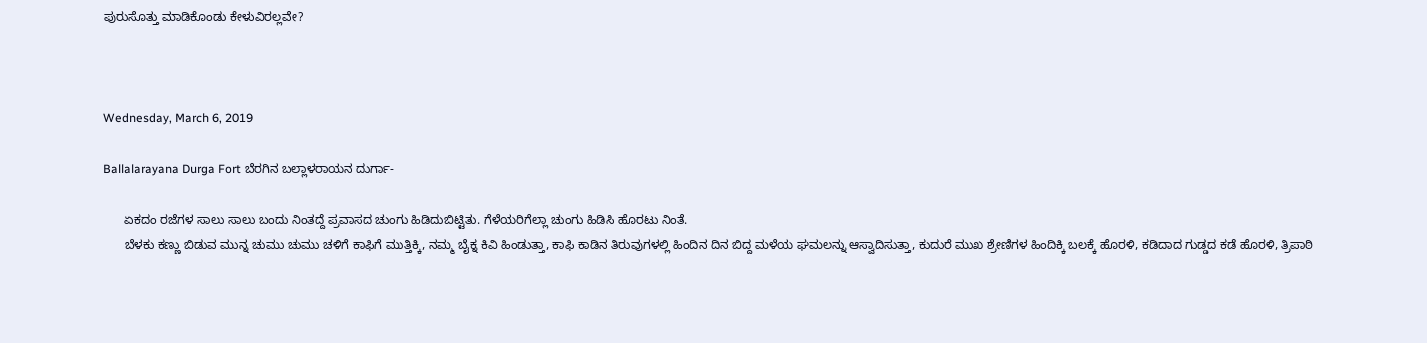ಪುರುಸೊತ್ತು ಮಾಡಿಕೊಂಡು ಕೇಳುವಿರಲ್ಲವೇ?



Wednesday, March 6, 2019

Ballalarayana Durga Fort ಬೆರಗಿನ ಬಲ್ಲಾಳರಾಯನ ದುರ್ಗಾ-

      ಏಕದಂ ರಜೆಗಳ ಸಾಲು ಸಾಲು ಬಂದು ನಿಂತದ್ದೆ ಪ್ರವಾಸದ ಚುಂಗು ಹಿಡಿದುಬಿಟ್ಟಿತು. ಗೆಳೆಯರಿಗೆಲ್ಲಾ ಚುಂಗು ಹಿಡಿಸಿ ಹೊರಟು ನಿಂತೆ.
      ಬೆಳಕು ಕಣ್ಣು ಬಿಡುವ ಮುನ್ನ ಚುಮು ಚುಮು ಚಳಿಗೆ ಕಾಫಿಗೆ ಮುತ್ತಿಕ್ಕಿ, ನಮ್ಮ ಬೈಕ್ನ ಕಿವಿ ಹಿಂಡುತ್ತಾ, ಕಾಫಿ ಕಾಡಿನ ತಿರುವುಗಳಲ್ಲಿ ಹಿಂದಿನ ದಿನ ಬಿದ್ದ ಮಳೆಯ ಘಮಲನ್ನು ಆಸ್ವಾದಿಸುತ್ತಾ, ಕುದುರೆ ಮುಖ ಶ್ರೇಣಿಗಳ ಹಿಂದಿಕ್ಕಿ ಬಲಕ್ಕೆ ಹೊರಳಿ, ಕಡಿದಾದ ಗುಡ್ಡದ ಕಡೆ ಹೊರಳಿ, ತ್ರಿಪಾಠಿ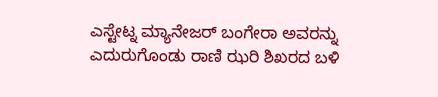ಎಸ್ಟೇಟ್ನ ಮ್ಯಾನೇಜರ್ ಬಂಗೇರಾ ಅವರನ್ನು ಎದುರುಗೊಂಡು ರಾಣಿ ಝರಿ ಶಿಖರದ ಬಳಿ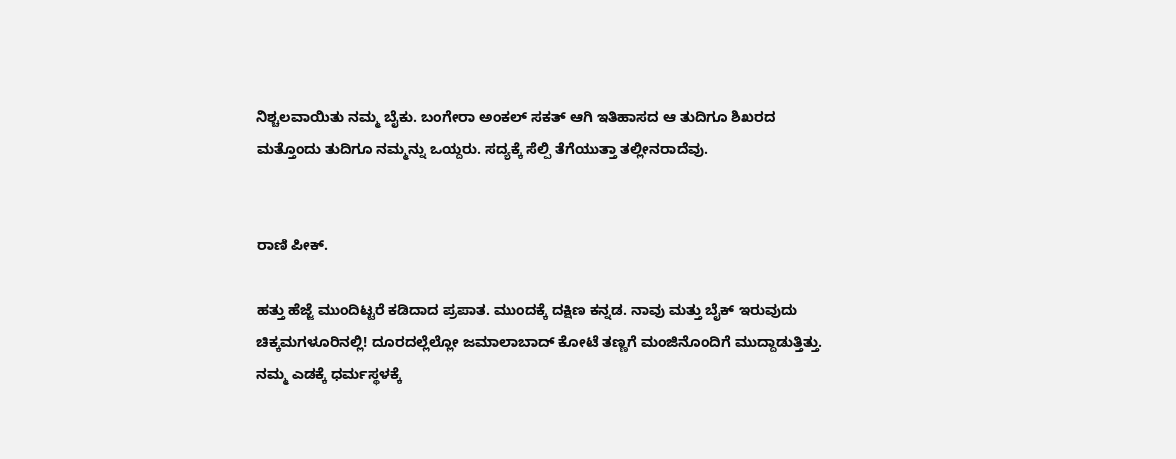ನಿಶ್ಚಲವಾಯಿತು ನಮ್ಮ ಬೈಕು. ಬಂಗೇರಾ ಅಂಕಲ್ ಸಕತ್ ಆಗಿ ಇತಿಹಾಸದ ಆ ತುದಿಗೂ ಶಿಖರದ ಮತ್ತೊಂದು ತುದಿಗೂ ನಮ್ಮನ್ನು ಒಯ್ದರು. ಸದ್ಯಕ್ಕೆ ಸೆಲ್ಪಿ ತೆಗೆಯುತ್ತಾ ತಲ್ಲೀನರಾದೆವು.


ರಾಣಿ ಪೀಕ್.

ಹತ್ತು ಹೆಜ್ಜೆ ಮುಂದಿಟ್ಟರೆ ಕಡಿದಾದ ಪ್ರಪಾತ. ಮುಂದಕ್ಕೆ ದಕ್ಷಿಣ ಕನ್ನಡ. ನಾವು ಮತ್ತು ಬೈಕ್ ಇರುವುದು ಚಿಕ್ಕಮಗಳೂರಿನಲ್ಲಿ! ದೂರದಲ್ಲೆಲ್ಲೋ ಜಮಾಲಾಬಾದ್ ಕೋಟೆ ತಣ್ಣಗೆ ಮಂಜಿನೊಂದಿಗೆ ಮುದ್ದಾಡುತ್ತಿತ್ತು. ನಮ್ಮ ಎಡಕ್ಕೆ ಧರ್ಮಸ್ಥಳಕ್ಕೆ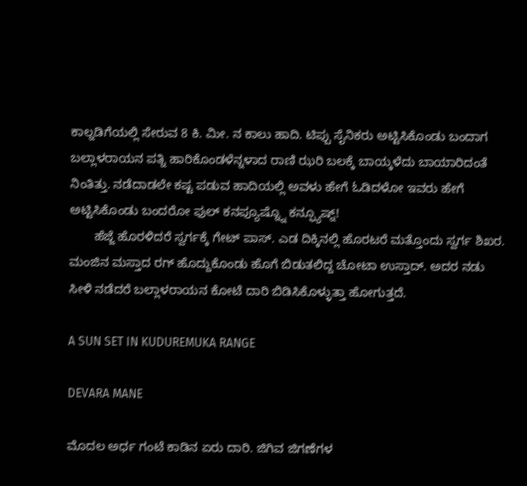ಕಾಲ್ನಡಿಗೆಯಲ್ಲಿ ಸೇರುವ 8 ಕಿ. ಮೀ. ನ ಕಾಲು ಹಾದಿ. ಟಿಪ್ಪು ಸೈನಿಕರು ಅಟ್ಟಿಸಿಕೊಂಡು ಬಂದಾಗ ಬಲ್ಲಾಳರಾಯನ ಪತ್ನಿ ಹಾರಿಕೊಂಡಳೆನ್ನಳಾದ ರಾಣಿ ಝರಿ ಬಲಕ್ಕೆ ಬಾಯ್ಕಳೆದು ಬಾಯಾರಿದಂತೆ ನಿಂತಿತ್ತು. ನಡೆದಾಡಲೇ ಕಷ್ಟ ಪಡುವ ಹಾದಿಯಲ್ಲಿ ಅವಳು ಹೇಗೆ ಓಡಿದಳೋ ಇವರು ಹೇಗೆ ಅಟ್ಟಿಸಿಕೊಂಡು ಬಂದರೋ ಫುಲ್ ಕನಪ್ಯೂಷ್ನ್ನೊ ಕನ್ಫ್ಯೂಷ್ನ್!
       ಹೆಜ್ಜೆ ಹೊರಳಿದರೆ ಸ್ವರ್ಗಕ್ಕೆ ಗೇಟ್ ಪಾಸ್. ಎಡ ದಿಕ್ಕಿನಲ್ಲಿ ಹೊರಟರೆ ಮತ್ತೊಂದು ಸ್ವರ್ಗ ಶಿಖರ. ಮಂಜಿನ ಮಸ್ತಾದ ರಗ್ ಹೊದ್ದುಕೊಂಡು ಹೊಗೆ ಬಿಡುತಲಿದ್ದ ಚೋಟಾ ಉಸ್ತಾದ್. ಅದರ ನಡು ಸೀಳಿ ನಡೆದರೆ ಬಲ್ಲಾಳರಾಯನ ಕೋಟೆ ದಾರಿ ಬಿಡಿಸಿಕೊಳ್ಳುತ್ತಾ ಹೋಗುತ್ತದೆ.

A SUN SET IN KUDUREMUKA RANGE

DEVARA MANE

ಮೊದಲ ಅರ್ಧ ಗಂಟೆ ಕಾಡಿನ ಏರು ದಾರಿ. ಜಿಗಿವ ಜಿಗಣೆಗಳ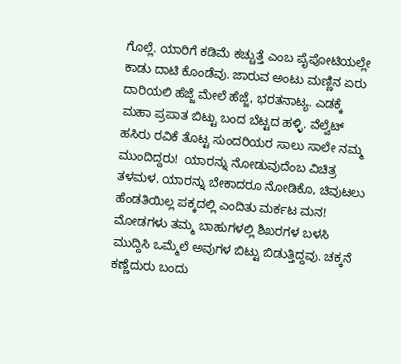ಗೊಲ್ಲೆ. ಯಾರಿಗೆ ಕಡಿಮೆ ಕಚ್ಚುತ್ತೆ ಎಂಬ ಪೈಪೋಟಿಯಲ್ಲೇ ಕಾಡು ದಾಟಿ ಕೊಂಡೆವು. ಜಾರುವ ಅಂಟು ಮಣ್ಣಿನ ಏರು ದಾರಿಯಲಿ ಹೆಜ್ಜೆ ಮೇಲೆ ಹೆಜ್ಜೆ, ಭರತನಾಟ್ಯ. ಎಡಕ್ಕೆ ಮಹಾ ಪ್ರಪಾತ ಬಿಟ್ಟು ಬಂದ ಬೆಟ್ಟದ ಹಳ್ಳಿ. ವೆಲ್ವೆಟ್ ಹಸಿರು ರವಿಕೆ ತೊಟ್ಟ ಸುಂದರಿಯರ ಸಾಲು ಸಾಲೇ ನಮ್ಮ ಮುಂದಿದ್ದರು!  ಯಾರನ್ನು ನೋಡುವುದೆಂಬ ವಿಚಿತ್ರ ತಳಮಳ. ಯಾರನ್ನು ಬೇಕಾದರೂ ನೋಡಿಕೊ, ಚಿವುಟಲು ಹೆಂಡತಿಯಿಲ್ಲ ಪಕ್ಕದಲ್ಲಿ ಎಂದಿತು ಮರ್ಕಟ ಮನ! ಮೋಡಗಳು ತಮ್ಮ ಬಾಹುಗಳಲ್ಲಿ ಶಿಖರಗಳ ಬಳಸಿ ಮುದ್ದಿಸಿ ಒಮ್ಮೆಲೆ ಅವುಗಳ ಬಿಟ್ಟು ಬಿಡುತ್ತಿದ್ದವು. ಚಕ್ಕನೆ ಕಣ್ಣೆದುರು ಬಂದು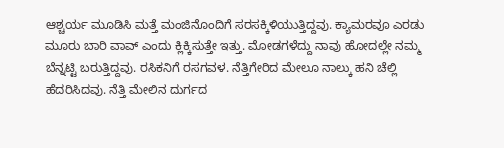ಆಶ್ಚರ್ಯ ಮೂಡಿಸಿ ಮತ್ತೆ ಮಂಜಿನೊಂದಿಗೆ ಸರಸಕ್ಕಿಳಿಯುತ್ತಿದ್ದವು. ಕ್ಯಾಮರವೂ ಎರಡು ಮೂರು ಬಾರಿ ವಾವ್ ಎಂದು ಕ್ಲಿಕ್ಕಿಸುತ್ತೇ ಇತ್ತು. ಮೋಡಗಳೆದ್ದು ನಾವು ಹೋದಲ್ಲೇ ನಮ್ಮ ಬೆನ್ನಟ್ಟಿ ಬರುತ್ತಿದ್ದವು. ರಸಿಕನಿಗೆ ರಸಗವಳ. ನೆತ್ತಿಗೇರಿದ ಮೇಲೂ ನಾಲ್ಕು ಹನಿ ಚೆಲ್ಲಿ ಹೆದರಿಸಿದವು. ನೆತ್ತಿ ಮೇಲಿನ ದುರ್ಗದ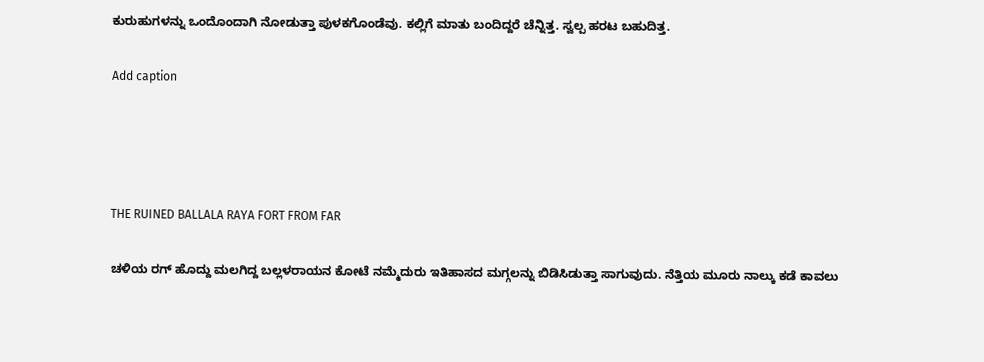ಕುರುಹುಗಳನ್ನು ಒಂದೊಂದಾಗಿ ನೋಡುತ್ತಾ ಪುಳಕಗೊಂಡೆವು. ಕಲ್ಲಿಗೆ ಮಾತು ಬಂದಿದ್ದರೆ ಚೆನ್ನಿತ್ತ. ಸ್ವಲ್ಪ ಹರಟ ಬಹುದಿತ್ತ.

Add caption




THE RUINED BALLALA RAYA FORT FROM FAR

ಚಳಿಯ ರಗ್ ಹೊದ್ದು ಮಲಗಿದ್ದ ಬಲ್ಲಳರಾಯನ ಕೋಟೆ ನಮ್ಮೆದುರು ಇತಿಹಾಸದ ಮಗ್ಗಲನ್ನು ಬಿಡಿಸಿಡುತ್ತಾ ಸಾಗುವುದು. ನೆತ್ತಿಯ ಮೂರು ನಾಲ್ಕು ಕಡೆ ಕಾವಲು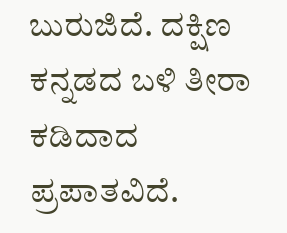ಬುರುಜಿದೆ. ದಕ್ಷಿಣ ಕನ್ನಡದ ಬಳಿ ತೀರಾ ಕಡಿದಾದ ಪ್ರಪಾತವಿದೆ.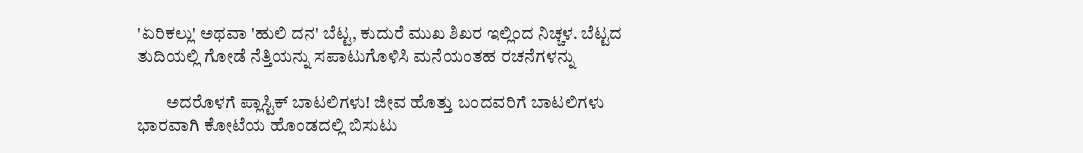'ಏರಿಕಲ್ಲು' ಅಥವಾ 'ಹುಲಿ ದನ' ಬೆಟ್ಟ, ಕುದುರೆ ಮುಖ ಶಿಖರ ಇಲ್ಲಿಂದ ನಿಚ್ಚಳ. ಬೆಟ್ಟದ ತುದಿಯಲ್ಲಿ ಗೋಡೆ ನೆತ್ತಿಯನ್ನು ಸಪಾಟುಗೊಳಿಸಿ ಮನೆಯಂತಹ ರಚನೆಗಳನ್ನು

        ಅದರೊಳಗೆ ಪ್ಲಾಸ್ಟಿಕ್ ಬಾಟಲಿಗಳು! ಜೀವ ಹೊತ್ತು ಬಂದವರಿಗೆ ಬಾಟಲಿಗಳು ಭಾರವಾಗಿ ಕೋಟೆಯ ಹೊಂಡದಲ್ಲಿ ಬಿಸುಟು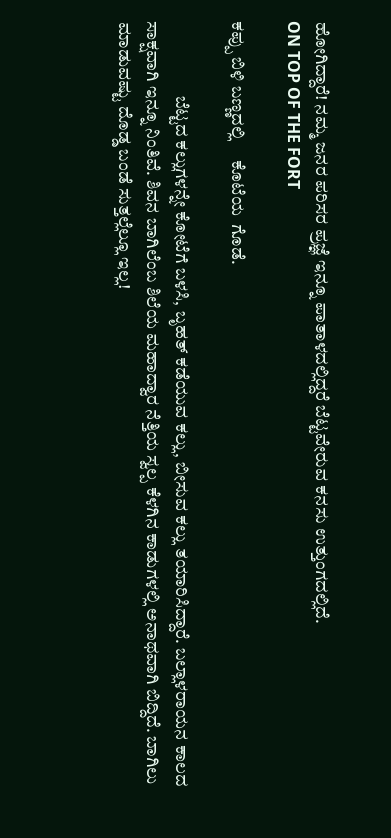ಹೋಗಿದ್ದಾರೆ! ನಮ್ಮ ಜನರ ಪರಿಸರ ಪ್ರಜ್ಞೆ ಇನ್ನೂ ಪಾತಾಳದಲ್ಲಿದ್ದರೆ ಬೆಟ್ಟವೇರುವ ಕನಸು ಉತ್ತುಂಗದಲ್ಲಿದೆ.
ON TOP OF THE FORT

ಕಪ್ಪು ಬಿಳಿ ಬಣ್ಣದಲ್ಲಿ     ಕೊಟೆಯ  ಗೊಡೆ.

                     ಬೆಟ್ಟದ ಕಲ್ಲುಗಳನ್ನೇ ಕೋಟೆಗೆ ಬಳಸಿ, ಬೃಹತ್ ಕಡೆಯುವ ಕಲ್ಲು, ಬೀಸುವ ಕಲ್ಲು ತಯಾರಿಸಿದ್ದಾರೆ. ಬಲ್ಲಾಳರಾಯನ ಕಾಲದ ಸಾಕ್ಷವಾಗಿ ಇನ್ನೂ ನಿಂತಿವೆ. ಶಿವನ ಬಾಗಿಲೆಂಬ ಶಿಲೆಯ ಮಹಾದ್ವಾರ ನೆತ್ತಿಯ ಸ್ವಲ್ಪ ಕೆಳಗಿನ ಕಾಡುಗಳಲ್ಲಿ ಅನಾಥವಾಗಿ ಬಿದ್ದಿದೆ. ಬಾಗಿಲು ಮಾಡುವಷ್ಟು ದೊಡ್ಡ ಬಂಡೆ ಸುತ್ತಲ್ಲೆಲ್ಲೂ ಇಲ್ಲ!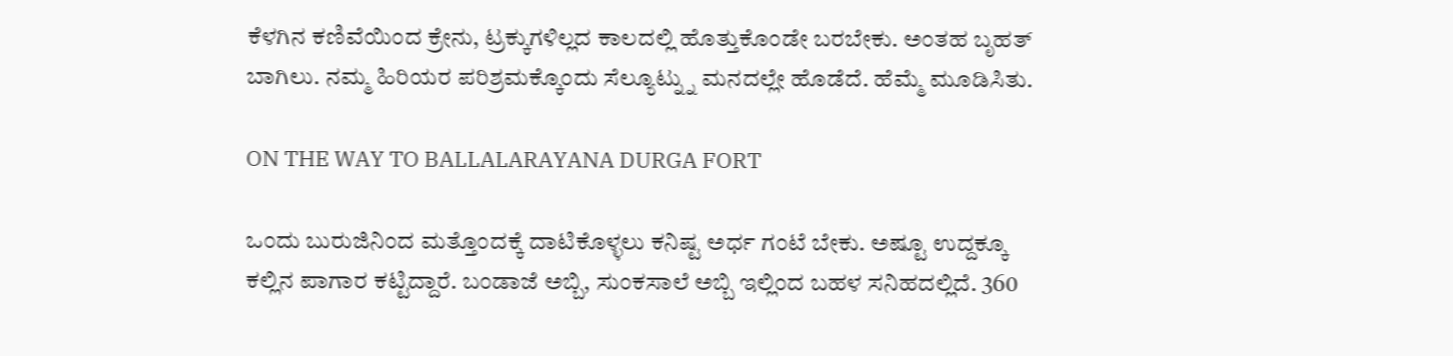ಕೆಳಗಿನ ಕಣಿವೆಯಿಂದ ಕ್ರೇನು, ಟ್ರಕ್ಕುಗಳಿಲ್ಲದ ಕಾಲದಲ್ಲಿ ಹೊತ್ತುಕೊಂಡೇ ಬರಬೇಕು. ಅಂತಹ ಬೃಹತ್ ಬಾಗಿಲು. ನಮ್ಮ ಹಿರಿಯರ ಪರಿಶ್ರಮಕ್ಕೊಂದು ಸೆಲ್ಯೂಟ್ನ್ನು ಮನದಲ್ಲೇ ಹೊಡೆದೆ. ಹೆಮ್ಮೆ ಮೂಡಿಸಿತು.

ON THE WAY TO BALLALARAYANA DURGA FORT

ಒಂದು ಬುರುಜಿನಿಂದ ಮತ್ತೊಂದಕ್ಕೆ ದಾಟಿಕೊಳ್ಳಲು ಕನಿಷ್ಟ ಅರ್ಧ ಗಂಟೆ ಬೇಕು. ಅಷ್ಟೂ ಉದ್ದಕ್ಕೂ ಕಲ್ಲಿನ ಪಾಗಾರ ಕಟ್ಟಿದ್ದಾರೆ. ಬಂಡಾಜೆ ಅಬ್ಬಿ, ಸುಂಕಸಾಲೆ ಅಬ್ಬಿ ಇಲ್ಲಿಂದ ಬಹಳ ಸನಿಹದಲ್ಲಿದೆ. 360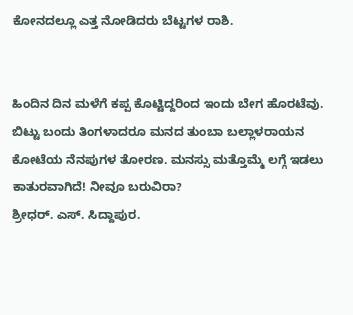ಕೋನದಲ್ಲೂ ಎತ್ತ ನೋಡಿದರು ಬೆಟ್ಟಗಳ ರಾಶಿ.


ಹಿಂದಿನ ದಿನ ಮಳೆಗೆ ಕಪ್ಪ ಕೊಟ್ಟಿದ್ದರಿಂದ ಇಂದು ಬೇಗ ಹೊರಟೆವು. ಬಿಟ್ಟು ಬಂದು ತಿಂಗಳಾದರೂ ಮನದ ತುಂಬಾ ಬಲ್ಲಾಳರಾಯನ ಕೋಟೆಯ ನೆನಪುಗಳ ತೋರಣ. ಮನಸ್ಸು ಮತ್ತೊಮ್ಮೆ ಲಗ್ಗೆ ಇಡಲು ಕಾತುರವಾಗಿದೆ! ನೀವೂ ಬರುವಿರಾ?
ಶ್ರೀಧರ್. ಎಸ್. ಸಿದ್ದಾಪುರ.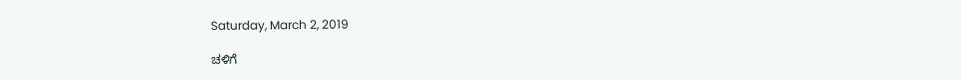Saturday, March 2, 2019

ಚಳಿಗೆ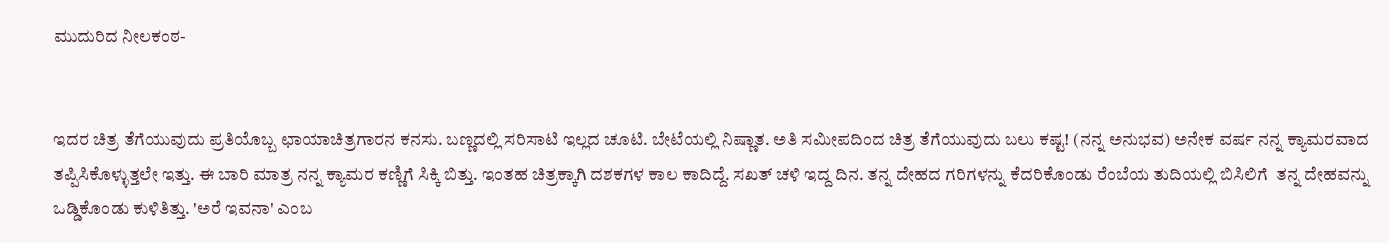ಮುದುರಿದ ನೀಲಕಂಠ-


ಇದರ ಚಿತ್ರ ತೆಗೆಯುವುದು ಪ್ರತಿಯೊಬ್ಬ ಛಾಯಾಚಿತ್ರಗಾರನ ಕನಸು. ಬಣ್ಣದಲ್ಲಿ ಸರಿಸಾಟಿ ಇಲ್ಲದ ಚೂಟಿ. ಬೇಟೆಯಲ್ಲಿ ನಿಷ್ಣಾತ. ಅತಿ ಸಮೀಪದಿಂದ ಚಿತ್ರ ತೆಗೆಯುವುದು ಬಲು ಕಷ್ಟ! (ನನ್ನ ಅನುಭವ) ಅನೇಕ ವರ್ಷ ನನ್ನ ಕ್ಯಾಮರವಾದ ತಪ್ಪಿಸಿಕೊಳ್ಳುತ್ತಲೇ ಇತ್ತು. ಈ ಬಾರಿ ಮಾತ್ರ ನನ್ನ ಕ್ಯಾಮರ ಕಣ್ಣಿಗೆ ಸಿಕ್ಕಿ ಬಿತ್ತು. ಇಂತಹ ಚಿತ್ರಕ್ಕಾಗಿ ದಶಕಗಳ ಕಾಲ ಕಾದಿದ್ದೆ. ಸಖತ್ ಚಳಿ ಇದ್ದ ದಿನ. ತನ್ನ ದೇಹದ ಗರಿಗಳನ್ನು ಕೆದರಿಕೊಂಡು ರೆಂಬೆಯ ತುದಿಯಲ್ಲಿ ಬಿಸಿಲಿಗೆ  ತನ್ನ ದೇಹವನ್ನು ಒಡ್ಡಿಕೊಂಡು ಕುಳಿತಿತ್ತು. 'ಅರೆ ಇವನಾ' ಎಂಬ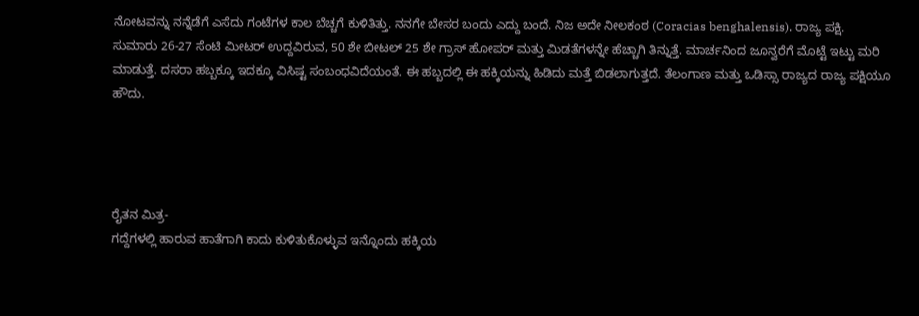ನೋಟವನ್ನು ನನ್ನೆಡೆಗೆ ಎಸೆದು ಗಂಟೆಗಳ ಕಾಲ ಬೆಚ್ಚಗೆ ಕುಳಿತಿತ್ತು. ನನಗೇ ಬೇಸರ ಬಂದು ಎದ್ದು ಬಂದೆ. ನಿಜ ಅದೇ ನೀಲಕಂಠ (Coracias benghalensis). ರಾಜ್ಯ ಪಕ್ಷಿ.
ಸುಮಾರು 26-27 ಸೆಂಟಿ ಮೀಟರ್ ಉದ್ದವಿರುವ, 50 ಶೇ ಬೀಟಲ್ 25 ಶೇ ಗ್ರಾಸ್ ಹೋಪರ್ ಮತ್ತು ಮಿಡತೆಗಳನ್ನೇ ಹೆಚ್ಚಾಗಿ ತಿನ್ನುತ್ತೆ. ಮಾರ್ಚನಿಂದ ಜೂನ್ವರೆಗೆ ಮೊಟ್ಟೆ ಇಟ್ಟು ಮರಿ ಮಾಡುತ್ತೆ. ದಸರಾ ಹಬ್ಬಕ್ಕೂ ಇದಕ್ಕೂ ವಿಸಿಷ್ಟ ಸಂಬಂಧವಿದೆಯಂತೆ. ಈ ಹಬ್ಬದಲ್ಲಿ ಈ ಹಕ್ಕಿಯನ್ನು ಹಿಡಿದು ಮತ್ತೆ ಬಿಡಲಾಗುತ್ತದೆ. ತೆಲಂಗಾಣ ಮತ್ತು ಒಡಿಸ್ಸಾ ರಾಜ್ಯದ ರಾಜ್ಯ ಪಕ್ಷಿಯೂ ಹೌದು.




ರೈತನ ಮಿತ್ರ-
ಗದ್ದೆಗಳಲ್ಲಿ ಹಾರುವ ಹಾತೆಗಾಗಿ ಕಾದು ಕುಳಿತುಕೊಳ್ಳುವ ಇನ್ನೊಂದು ಹಕ್ಕಿಯ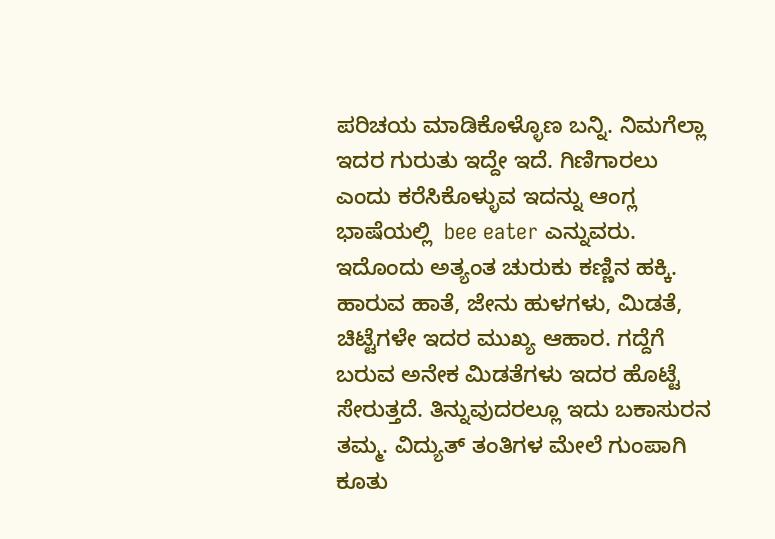ಪರಿಚಯ ಮಾಡಿಕೊಳ್ಳೊಣ ಬನ್ನಿ. ನಿಮಗೆಲ್ಲಾ ಇದರ ಗುರುತು ಇದ್ದೇ ಇದೆ. ಗಿಣಿಗಾರಲು ಎಂದು ಕರೆಸಿಕೊಳ್ಳುವ ಇದನ್ನು ಆಂಗ್ಲ ಭಾಷೆಯಲ್ಲಿ  bee eater ಎನ್ನುವರು. ಇದೊಂದು ಅತ್ಯಂತ ಚುರುಕು ಕಣ್ಣಿನ ಹಕ್ಕಿ. ಹಾರುವ ಹಾತೆ, ಜೇನು ಹುಳಗಳು, ಮಿಡತೆ, ಚಿಟ್ಟೆಗಳೇ ಇದರ ಮುಖ್ಯ ಆಹಾರ. ಗದ್ದೆಗೆ ಬರುವ ಅನೇಕ ಮಿಡತೆಗಳು ಇದರ ಹೊಟ್ಟೆ ಸೇರುತ್ತದೆ. ತಿನ್ನುವುದರಲ್ಲೂ ಇದು ಬಕಾಸುರನ ತಮ್ಮ. ವಿದ್ಯುತ್ ತಂತಿಗಳ ಮೇಲೆ ಗುಂಪಾಗಿ ಕೂತು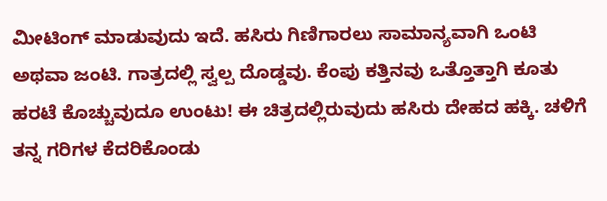ಮೀಟಿಂಗ್ ಮಾಡುವುದು ಇದೆ. ಹಸಿರು ಗಿಣಿಗಾರಲು ಸಾಮಾನ್ಯವಾಗಿ ಒಂಟಿ ಅಥವಾ ಜಂಟಿ. ಗಾತ್ರದಲ್ಲಿ ಸ್ವಲ್ಪ ದೊಡ್ಡವು. ಕೆಂಪು ಕತ್ತಿನವು ಒತ್ತೊತ್ತಾಗಿ ಕೂತು ಹರಟೆ ಕೊಚ್ಚುವುದೂ ಉಂಟು! ಈ ಚಿತ್ರದಲ್ಲಿರುವುದು ಹಸಿರು ದೇಹದ ಹಕ್ಕಿ. ಚಳಿಗೆ ತನ್ನ ಗರಿಗಳ ಕೆದರಿಕೊಂಡು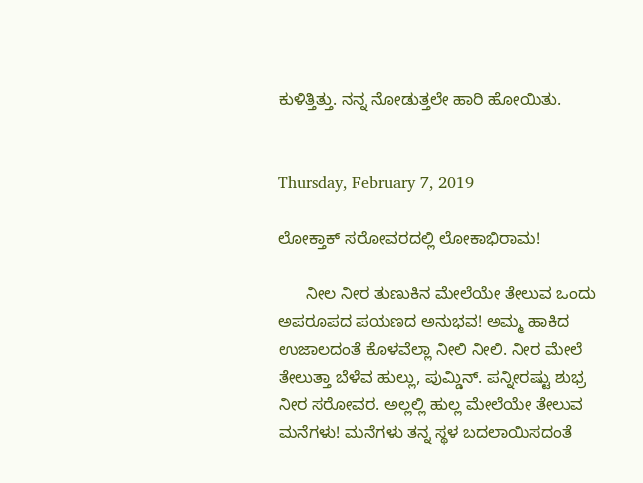ಕುಳಿತ್ತಿತ್ತು. ನನ್ನ ನೋಡುತ್ತಲೇ ಹಾರಿ ಹೋಯಿತು.


Thursday, February 7, 2019

ಲೋಕ್ತಾಕ್ ಸರೋವರದಲ್ಲಿ ಲೋಕಾಭಿರಾಮ!

      ನೀಲ ನೀರ ತುಣುಕಿನ ಮೇಲೆಯೇ ತೇಲುವ ಒಂದು ಅಪರೂಪದ ಪಯಣದ ಅನುಭವ! ಅಮ್ಮ ಹಾಕಿದ ಉಜಾಲದಂತೆ ಕೊಳವೆಲ್ಲಾ ನೀಲಿ ನೀಲಿ. ನೀರ ಮೇಲೆ ತೇಲುತ್ತಾ ಬೆಳೆವ ಹುಲ್ಲು, ಪುಮ್ಡಿನ್. ಪನ್ನೀರಷ್ಟು ಶುಭ್ರ ನೀರ ಸರೋವರ. ಅಲ್ಲಲ್ಲಿ ಹುಲ್ಲ ಮೇಲೆಯೇ ತೇಲುವ ಮನೆಗಳು! ಮನೆಗಳು ತನ್ನ ಸ್ಥಳ ಬದಲಾಯಿಸದಂತೆ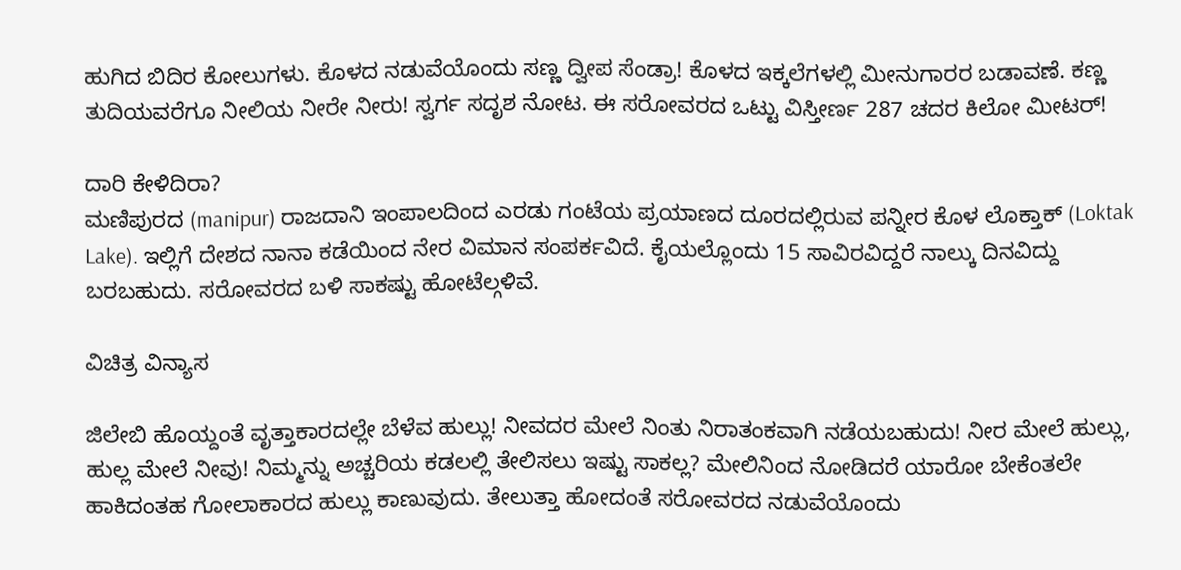ಹುಗಿದ ಬಿದಿರ ಕೋಲುಗಳು. ಕೊಳದ ನಡುವೆಯೊಂದು ಸಣ್ಣ ದ್ವೀಪ ಸೆಂಡ್ರಾ! ಕೊಳದ ಇಕ್ಕಲೆಗಳಲ್ಲಿ ಮೀನುಗಾರರ ಬಡಾವಣೆ. ಕಣ್ಣ ತುದಿಯವರೆಗೂ ನೀಲಿಯ ನೀರೇ ನೀರು! ಸ್ವರ್ಗ ಸದೃಶ ನೋಟ. ಈ ಸರೋವರದ ಒಟ್ಟು ವಿಸ್ತೀರ್ಣ 287 ಚದರ ಕಿಲೋ ಮೀಟರ್!

ದಾರಿ ಕೇಳಿದಿರಾ?
ಮಣಿಪುರದ (manipur) ರಾಜದಾನಿ ಇಂಪಾಲದಿಂದ ಎರಡು ಗಂಟೆಯ ಪ್ರಯಾಣದ ದೂರದಲ್ಲಿರುವ ಪನ್ನೀರ ಕೊಳ ಲೊಕ್ತಾಕ್ (Loktak Lake). ಇಲ್ಲಿಗೆ ದೇಶದ ನಾನಾ ಕಡೆಯಿಂದ ನೇರ ವಿಮಾನ ಸಂಪರ್ಕವಿದೆ. ಕೈಯಲ್ಲೊಂದು 15 ಸಾವಿರವಿದ್ದರೆ ನಾಲ್ಕು ದಿನವಿದ್ದು ಬರಬಹುದು. ಸರೋವರದ ಬಳಿ ಸಾಕಷ್ಟು ಹೋಟೆಲ್ಗಳಿವೆ.

ವಿಚಿತ್ರ ವಿನ್ಯಾಸ

ಜಿಲೇಬಿ ಹೊಯ್ದಂತೆ ವೃತ್ತಾಕಾರದಲ್ಲೇ ಬೆಳೆವ ಹುಲ್ಲು! ನೀವದರ ಮೇಲೆ ನಿಂತು ನಿರಾತಂಕವಾಗಿ ನಡೆಯಬಹುದು! ನೀರ ಮೇಲೆ ಹುಲ್ಲು, ಹುಲ್ಲ ಮೇಲೆ ನೀವು! ನಿಮ್ಮನ್ನು ಅಚ್ಚರಿಯ ಕಡಲಲ್ಲಿ ತೇಲಿಸಲು ಇಷ್ಟು ಸಾಕಲ್ಲ? ಮೇಲಿನಿಂದ ನೋಡಿದರೆ ಯಾರೋ ಬೇಕೆಂತಲೇ ಹಾಕಿದಂತಹ ಗೋಲಾಕಾರದ ಹುಲ್ಲು ಕಾಣುವುದು. ತೇಲುತ್ತಾ ಹೋದಂತೆ ಸರೋವರದ ನಡುವೆಯೊಂದು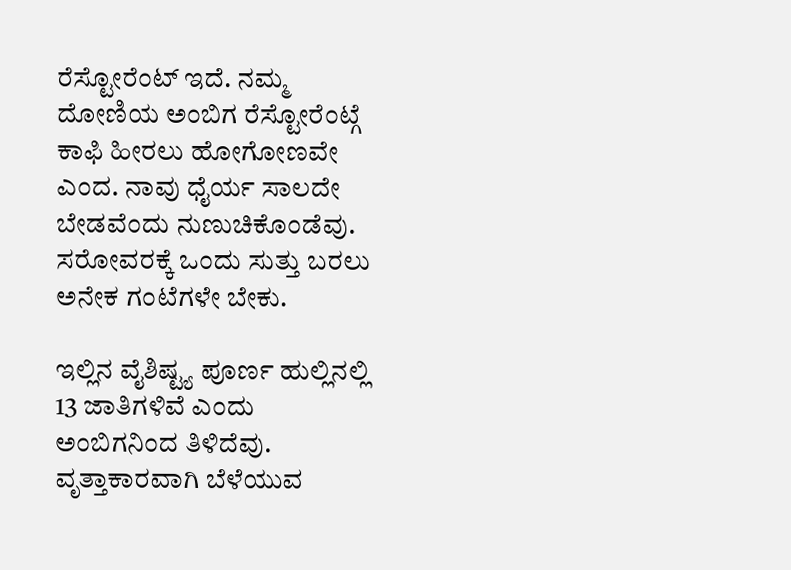ರೆಸ್ಟೋರೆಂಟ್ ಇದೆ. ನಮ್ಮ ದೋಣಿಯ ಅಂಬಿಗ ರೆಸ್ಟೋರೆಂಟ್ಗೆ ಕಾಫಿ ಹೀರಲು ಹೋಗೋಣವೇ ಎಂದ. ನಾವು ಧೈರ್ಯ ಸಾಲದೇ ಬೇಡವೆಂದು ನುಣುಚಿಕೊಂಡೆವು. ಸರೋವರಕ್ಕೆ ಒಂದು ಸುತ್ತು ಬರಲು ಅನೇಕ ಗಂಟೆಗಳೇ ಬೇಕು.

ಇಲ್ಲಿನ ವೈಶಿಷ್ಟ್ಯ ಪೂರ್ಣ ಹುಲ್ಲಿನಲ್ಲಿ 13 ಜಾತಿಗಳಿವೆ ಎಂದು ಅಂಬಿಗನಿಂದ ತಿಳಿದೆವು. ವೃತ್ತಾಕಾರವಾಗಿ ಬೆಳೆಯುವ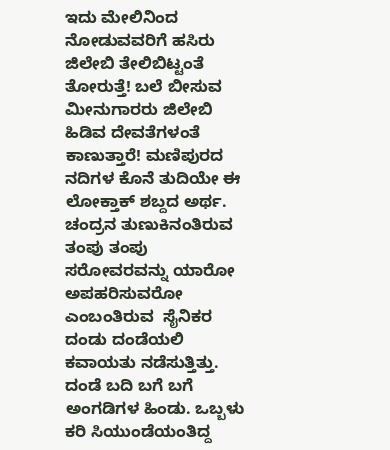ಇದು ಮೇಲಿನಿಂದ ನೋಡುವವರಿಗೆ ಹಸಿರು ಜಿಲೇಬಿ ತೇಲಿಬಿಟ್ಟಂತೆ ತೋರುತ್ತೆ! ಬಲೆ ಬೀಸುವ ಮೀನುಗಾರರು ಜಿಲೇಬಿ ಹಿಡಿವ ದೇವತೆಗಳಂತೆ ಕಾಣುತ್ತಾರೆ! ಮಣಿಪುರದ ನದಿಗಳ ಕೊನೆ ತುದಿಯೇ ಈ ಲೋಕ್ತಾಕ್ ಶಬ್ದದ ಅರ್ಥ.
ಚಂದ್ರನ ತುಣುಕಿನಂತಿರುವ ತಂಪು ತಂಪು ಸರೋವರವನ್ನು ಯಾರೋ ಅಪಹರಿಸುವರೋ ಎಂಬಂತಿರುವ  ಸೈನಿಕರ ದಂಡು ದಂಡೆಯಲಿ ಕವಾಯತು ನಡೆಸುತ್ತಿತ್ತು. ದಂಡೆ ಬದಿ ಬಗೆ ಬಗೆ ಅಂಗಡಿಗಳ ಹಿಂಡು. ಒಬ್ಬಳು ಕರಿ ಸಿಯುಂಡೆಯಂತಿದ್ದ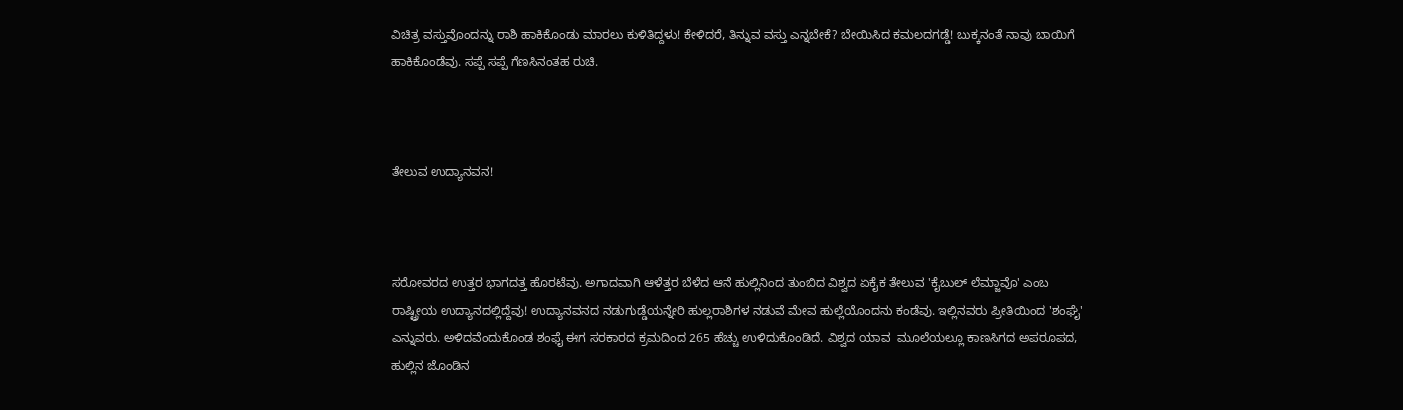ವಿಚಿತ್ರ ವಸ್ತುವೊಂದನ್ನು ರಾಶಿ ಹಾಕಿಕೊಂಡು ಮಾರಲು ಕುಳಿತಿದ್ದಳು! ಕೇಳಿದರೆ, ತಿನ್ನುವ ವಸ್ತು ಎನ್ನಬೇಕೆ? ಬೇಯಿಸಿದ ಕಮಲದಗಡ್ಡೆ! ಬುಕ್ಕನಂತೆ ನಾವು ಬಾಯಿಗೆ ಹಾಕಿಕೊಂಡೆವು. ಸಪ್ಪೆ ಸಪ್ಪೆ ಗೆಣಸಿನಂತಹ ರುಚಿ.



ತೇಲುವ ಉದ್ಯಾನವನ!



ಸರೋವರದ ಉತ್ತರ ಭಾಗದತ್ತ ಹೊರಟೆವು. ಅಗಾದವಾಗಿ ಆಳೆತ್ತರ ಬೆಳೆದ ಆನೆ ಹುಲ್ಲಿನಿಂದ ತುಂಬಿದ ವಿಶ್ವದ ಏಕೈಕ ತೇಲುವ 'ಕೈಬುಲ್ ಲೆಮ್ಜಾವೊ' ಎಂಬ  ರಾಷ್ಟ್ರೀಯ ಉದ್ಯಾನದಲ್ಲಿದ್ದೆವು! ಉದ್ಯಾನವನದ ನಡುಗುಡ್ಡೆಯನ್ನೇರಿ ಹುಲ್ಲರಾಶಿಗಳ ನಡುವೆ ಮೇವ ಹುಲ್ಲೆಯೊಂದನು ಕಂಡೆವು. ಇಲ್ಲಿನವರು ಪ್ರೀತಿಯಿಂದ 'ಶಂಘೈ' ಎನ್ನುವರು. ಅಳಿದವೆಂದುಕೊಂಡ ಶಂಫೈ ಈಗ ಸರಕಾರದ ಕ್ರಮದಿಂದ 265 ಹೆಚ್ಚು ಉಳಿದುಕೊಂಡಿದೆ. ವಿಶ್ವದ ಯಾವ  ಮೂಲೆಯಲ್ಲೂ ಕಾಣಸಿಗದ ಅಪರೂಪದ, ಹುಲ್ಲಿನ ಜೊಂಡಿನ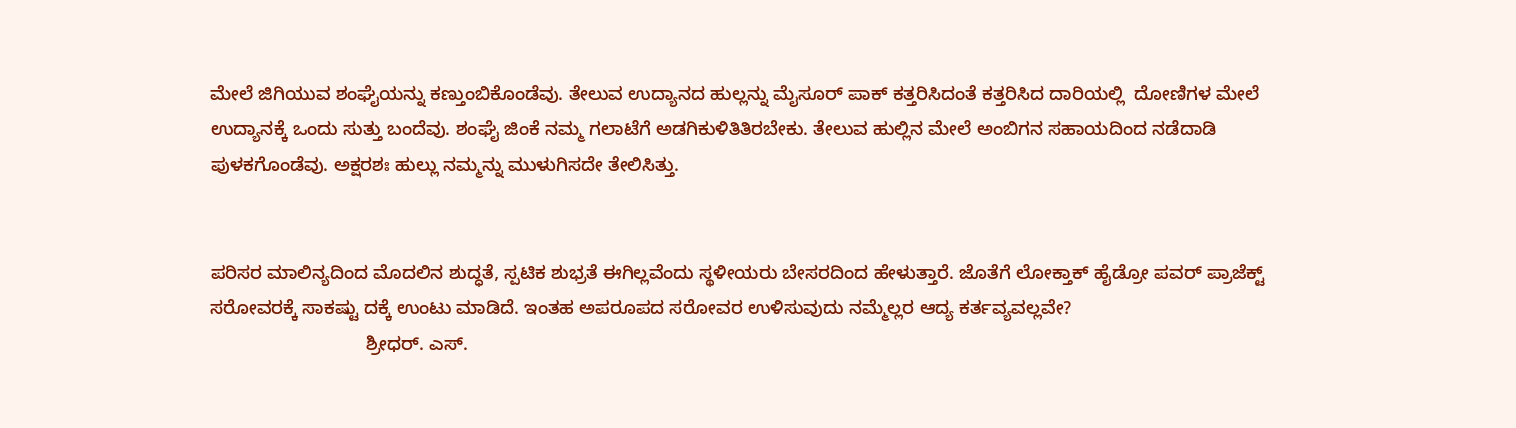ಮೇಲೆ ಜಿಗಿಯುವ ಶಂಘೈಯನ್ನು ಕಣ್ತುಂಬಿಕೊಂಡೆವು. ತೇಲುವ ಉದ್ಯಾನದ ಹುಲ್ಲನ್ನು ಮೈಸೂರ್ ಪಾಕ್ ಕತ್ತರಿಸಿದಂತೆ ಕತ್ತರಿಸಿದ ದಾರಿಯಲ್ಲಿ  ದೋಣಿಗಳ ಮೇಲೆ ಉದ್ಯಾನಕ್ಕೆ ಒಂದು ಸುತ್ತು ಬಂದೆವು. ಶಂಘೈ ಜಿಂಕೆ ನಮ್ಮ ಗಲಾಟೆಗೆ ಅಡಗಿಕುಳಿತಿತಿರಬೇಕು. ತೇಲುವ ಹುಲ್ಲಿನ ಮೇಲೆ ಅಂಬಿಗನ ಸಹಾಯದಿಂದ ನಡೆದಾಡಿ ಪುಳಕಗೊಂಡೆವು. ಅಕ್ಷರಶಃ ಹುಲ್ಲು ನಮ್ಮನ್ನು ಮುಳುಗಿಸದೇ ತೇಲಿಸಿತ್ತು.


ಪರಿಸರ ಮಾಲಿನ್ಯದಿಂದ ಮೊದಲಿನ ಶುದ್ಧತೆ, ಸ್ಪಟಿಕ ಶುಭ್ರತೆ ಈಗಿಲ್ಲವೆಂದು ಸ್ಥಳೀಯರು ಬೇಸರದಿಂದ ಹೇಳುತ್ತಾರೆ. ಜೊತೆಗೆ ಲೋಕ್ತಾಕ್ ಹೈಡ್ರೋ ಪವರ್ ಪ್ರಾಜೆಕ್ಟ್ ಸರೋವರಕ್ಕೆ ಸಾಕಷ್ಟು ದಕ್ಕೆ ಉಂಟು ಮಾಡಿದೆ. ಇಂತಹ ಅಪರೂಪದ ಸರೋವರ ಉಳಿಸುವುದು ನಮ್ಮೆಲ್ಲರ ಆದ್ಯ ಕರ್ತವ್ಯವಲ್ಲವೇ?
                              ಶ್ರೀಧರ್. ಎಸ್.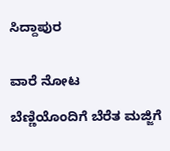ಸಿದ್ದಾಪುರ


ವಾರೆ ನೋಟ

ಬೆಣ್ಣಿಯೊಂದಿಗೆ ಬೆರೆತ ಮಜ್ಜಿಗೆ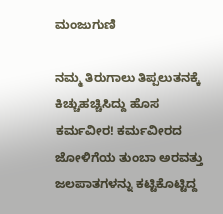ಮಂಜುಗುಣಿ

ನಮ್ಮ ತಿರುಗಾಲು ತಿಪ್ಪಲುತನಕ್ಕೆ ಕಿಚ್ಚುಹಚ್ಚಿಸಿದ್ದು ಹೊಸ ಕರ್ಮವೀರ! ಕರ್ಮವೀರದ ಜೋಳಿಗೆಯ ತುಂಬಾ ಅರವತ್ತು ಜಲಪಾತಗಳನ್ನು ಕಟ್ಟಿಕೊಟ್ಟಿದ್ದ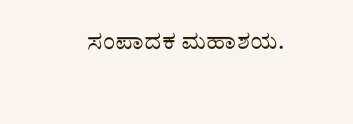ಸಂಪಾದಕ ಮಹಾಶಯ.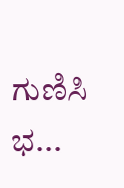ಗುಣಿಸಿ ಭ...